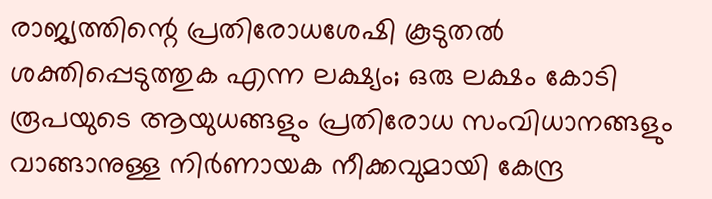രാജ്യത്തിന്റെ പ്രതിരോധശേഷി കൂടുതല്‍ ശക്തിപ്പെടുത്തുക എന്ന ലക്ഷ്യം; ഒരു ലക്ഷം കോടി രൂപയുടെ ആയുധങ്ങളും പ്രതിരോധ സംവിധാനങ്ങളും വാങ്ങാനുള്ള നിര്‍ണായക നീക്കവുമായി കേന്ദ്ര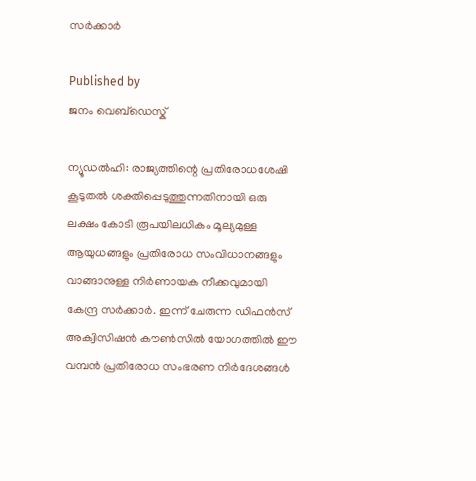സര്‍ക്കാര്‍

Published by
ജനം വെബ്‌ഡെസ്ക്

ന്യൂഡല്‍ഹി: രാജ്യത്തിന്റെ പ്രതിരോധശേഷി കൂടുതല്‍ ശക്തിപ്പെടുത്തുന്നതിനായി ഒരു ലക്ഷം കോടി രൂപയിലധികം മൂല്യമുള്ള ആയുധങ്ങളും പ്രതിരോധ സംവിധാനങ്ങളും വാങ്ങാനുള്ള നിര്‍ണായക നീക്കവുമായി കേന്ദ്ര സര്‍ക്കാര്‍. ഇന്ന് ചേരുന്ന ഡിഫന്‍സ് അക്വിസിഷന്‍ കൗണ്‍സില്‍ യോഗത്തില്‍ ഈ വമ്പന്‍ പ്രതിരോധ സംഭരണ നിര്‍ദേശങ്ങള്‍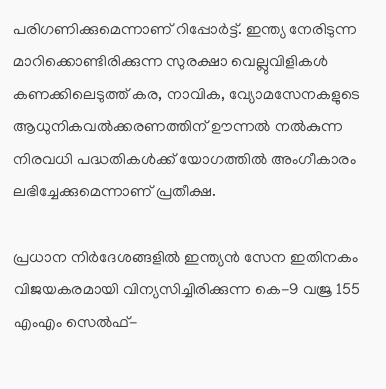പരിഗണിക്കുമെന്നാണ് റിപ്പോര്‍ട്ട്. ഇന്ത്യ നേരിടുന്ന മാറിക്കൊണ്ടിരിക്കുന്ന സുരക്ഷാ വെല്ലുവിളികള്‍ കണക്കിലെടുത്ത് കര, നാവിക, വ്യോമസേനകളുടെ ആധുനികവല്‍ക്കരണത്തിന് ഊന്നല്‍ നല്‍കുന്ന നിരവധി പദ്ധതികള്‍ക്ക് യോഗത്തില്‍ അംഗീകാരം ലഭിച്ചേക്കുമെന്നാണ് പ്രതീക്ഷ.

പ്രധാന നിര്‍ദേശങ്ങളില്‍ ഇന്ത്യന്‍ സേന ഇതിനകം വിജയകരമായി വിന്യസിച്ചിരിക്കുന്ന കെ-9 വജ്ര 155 എംഎം സെല്‍ഫ്-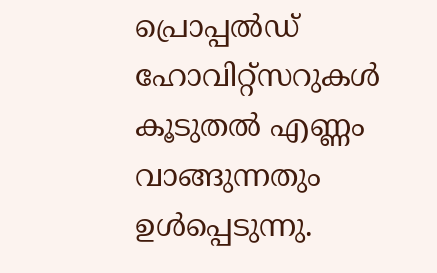പ്രൊപ്പല്‍ഡ് ഹോവിറ്റ്‌സറുകള്‍ കൂടുതല്‍ എണ്ണം വാങ്ങുന്നതും ഉള്‍പ്പെടുന്നു.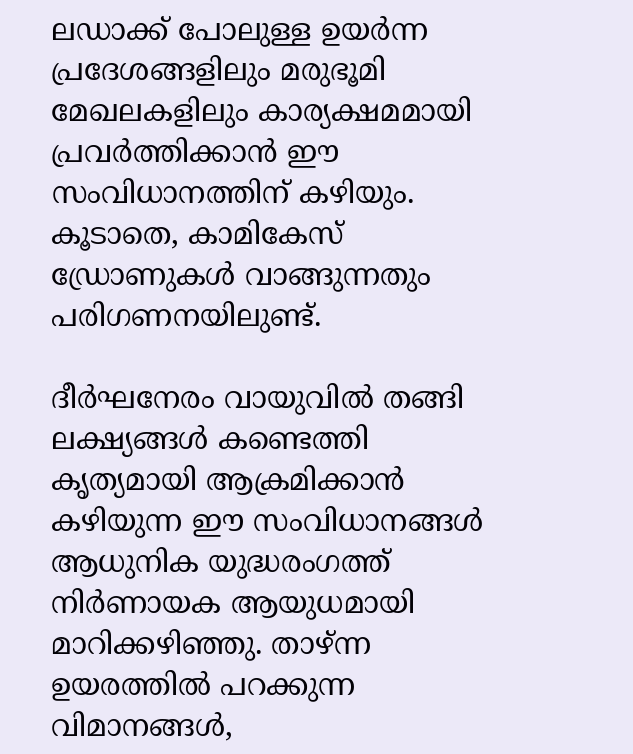ലഡാക്ക് പോലുള്ള ഉയര്‍ന്ന പ്രദേശങ്ങളിലും മരുഭൂമി മേഖലകളിലും കാര്യക്ഷമമായി പ്രവര്‍ത്തിക്കാന്‍ ഈ സംവിധാനത്തിന് കഴിയും. കൂടാതെ, കാമികേസ് ഡ്രോണുകള്‍ വാങ്ങുന്നതും പരിഗണനയിലുണ്ട്.

ദീര്‍ഘനേരം വായുവില്‍ തങ്ങി ലക്ഷ്യങ്ങള്‍ കണ്ടെത്തി കൃത്യമായി ആക്രമിക്കാന്‍ കഴിയുന്ന ഈ സംവിധാനങ്ങള്‍ ആധുനിക യുദ്ധരംഗത്ത് നിര്‍ണായക ആയുധമായി മാറിക്കഴിഞ്ഞു. താഴ്ന്ന ഉയരത്തില്‍ പറക്കുന്ന വിമാനങ്ങള്‍,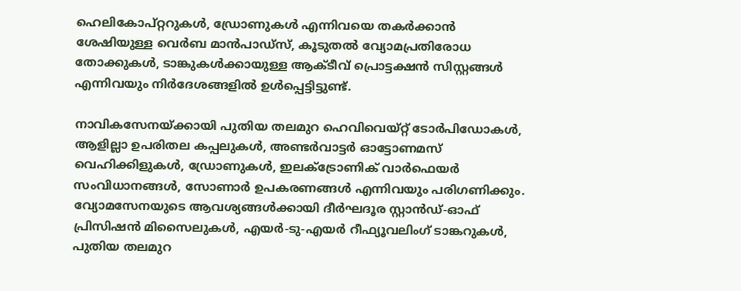ഹെലികോപ്റ്ററുകള്‍, ഡ്രോണുകള്‍ എന്നിവയെ തകര്‍ക്കാന്‍ ശേഷിയുള്ള വെര്‍ബ മാന്‍പാഡ്‌സ്, കൂടുതല്‍ വ്യോമപ്രതിരോധ തോക്കുകള്‍, ടാങ്കുകള്‍ക്കായുള്ള ആക്ടീവ് പ്രൊട്ടക്ഷന്‍ സിസ്റ്റങ്ങള്‍ എന്നിവയും നിര്‍ദേശങ്ങളില്‍ ഉള്‍പ്പെട്ടിട്ടുണ്ട്.

നാവികസേനയ്‌ക്കായി പുതിയ തലമുറ ഹെവിവെയ്റ്റ് ടോര്‍പിഡോകള്‍, ആളില്ലാ ഉപരിതല കപ്പലുകള്‍, അണ്ടര്‍വാട്ടര്‍ ഓട്ടോണമസ് വെഹിക്കിളുകള്‍, ഡ്രോണുകള്‍, ഇലക്ട്രോണിക് വാര്‍ഫെയര്‍ സംവിധാനങ്ങള്‍, സോണാര്‍ ഉപകരണങ്ങള്‍ എന്നിവയും പരിഗണിക്കും. വ്യോമസേനയുടെ ആവശ്യങ്ങള്‍ക്കായി ദീര്‍ഘദൂര സ്റ്റാന്‍ഡ്-ഓഫ് പ്രിസിഷന്‍ മിസൈലുകള്‍, എയര്‍-ടു-എയര്‍ റീഫ്യൂവലിംഗ് ടാങ്കറുകള്‍, പുതിയ തലമുറ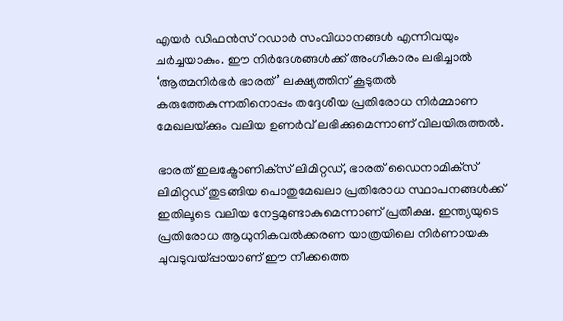എയര്‍ ഡിഫന്‍സ് റഡാര്‍ സംവിധാനങ്ങള്‍ എന്നിവയും ചര്‍ച്ചയാകും. ഈ നിര്‍ദേശങ്ങള്‍ക്ക് അംഗീകാരം ലഭിച്ചാല്‍ ‘ആത്മനിര്‍ഭര്‍ ഭാരത്’ ലക്ഷ്യത്തിന് കൂടുതല്‍ കരുത്തേകുന്നതിനൊപ്പം തദ്ദേശീയ പ്രതിരോധ നിര്‍മ്മാണ മേഖലയ്‌ക്കും വലിയ ഉണര്‍വ് ലഭിക്കുമെന്നാണ് വിലയിരുത്തല്‍.

ഭാരത് ഇലക്ട്രോണിക്‌സ് ലിമിറ്റഡ്, ഭാരത് ഡൈനാമിക്‌സ് ലിമിറ്റഡ് തുടങ്ങിയ പൊതുമേഖലാ പ്രതിരോധ സ്ഥാപനങ്ങള്‍ക്ക് ഇതിലൂടെ വലിയ നേട്ടമുണ്ടാകുമെന്നാണ് പ്രതീക്ഷ. ഇന്ത്യയുടെ പ്രതിരോധ ആധുനികവല്‍ക്കരണ യാത്രയിലെ നിര്‍ണായക ചുവടുവയ്പ്പായാണ് ഈ നീക്കത്തെ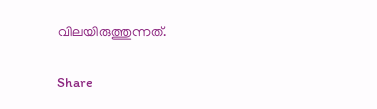വിലയിരുത്തുന്നത്.

Share